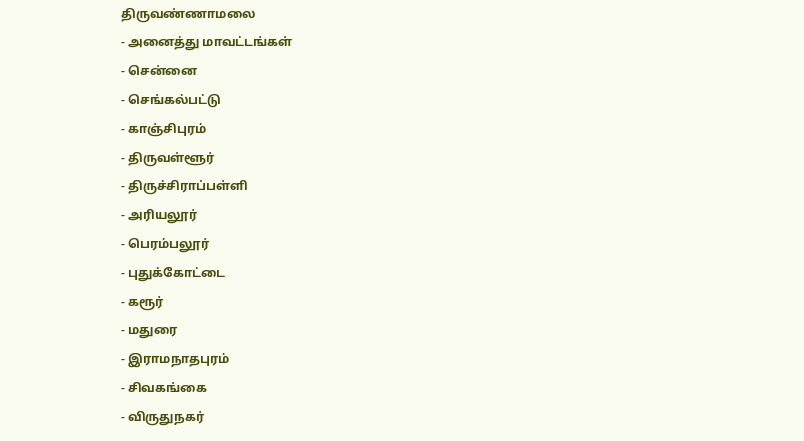திருவண்ணாமலை
- அனைத்து மாவட்டங்கள்
- சென்னை
- செங்கல்பட்டு
- காஞ்சிபுரம்
- திருவள்ளூர்
- திருச்சிராப்பள்ளி
- அரியலூர்
- பெரம்பலூர்
- புதுக்கோட்டை
- கரூர்
- மதுரை
- இராமநாதபுரம்
- சிவகங்கை
- விருதுநகர்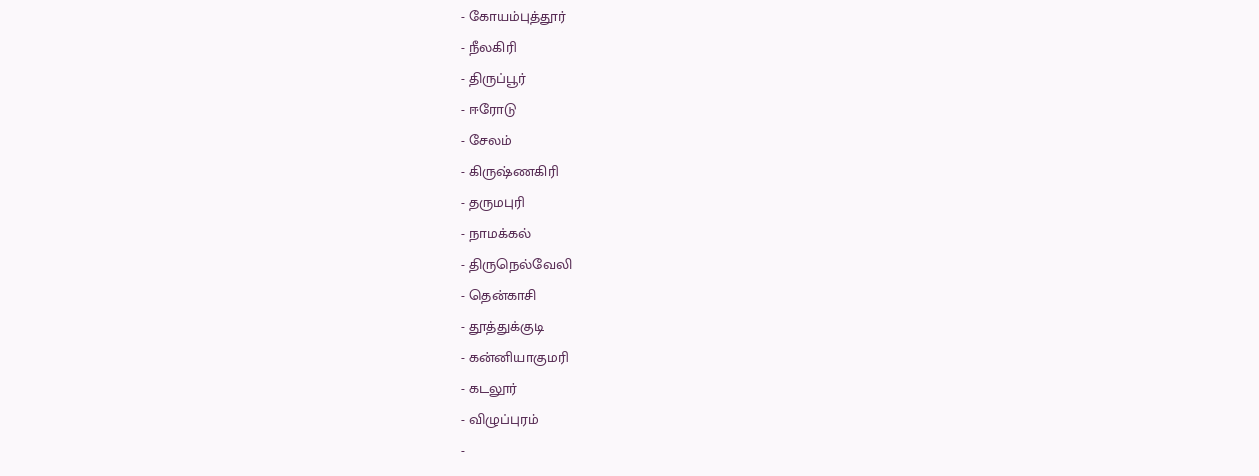- கோயம்புத்தூர்
- நீலகிரி
- திருப்பூர்
- ஈரோடு
- சேலம்
- கிருஷ்ணகிரி
- தருமபுரி
- நாமக்கல்
- திருநெல்வேலி
- தென்காசி
- தூத்துக்குடி
- கன்னியாகுமரி
- கடலூர்
- விழுப்புரம்
-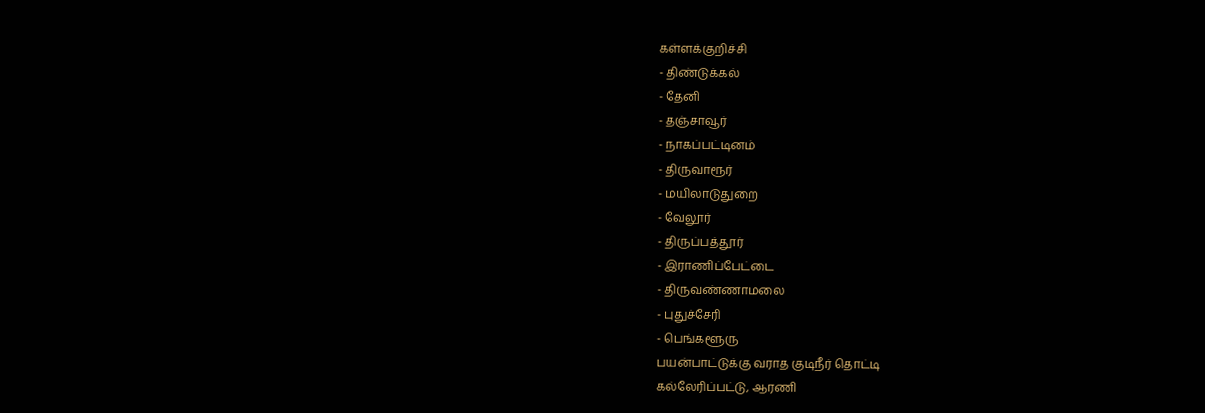கள்ளக்குறிச்சி
- திண்டுக்கல்
- தேனி
- தஞ்சாவூர்
- நாகப்பட்டினம்
- திருவாரூர்
- மயிலாடுதுறை
- வேலூர்
- திருப்பத்தூர்
- இராணிப்பேட்டை
- திருவண்ணாமலை
- புதுச்சேரி
- பெங்களூரு
பயன்பாட்டுக்கு வராத குடிநீர் தொட்டி
கல்லேரிப்பட்டு, ஆரணி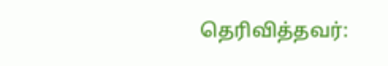தெரிவித்தவர்: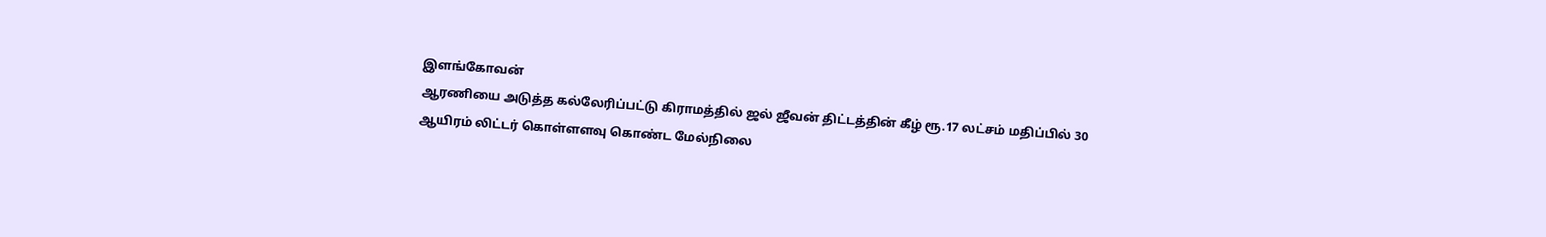இளங்கோவன்
ஆரணியை அடுத்த கல்லேரிப்பட்டு கிராமத்தில் ஜல் ஜீவன் திட்டத்தின் கீழ் ரூ.17 லட்சம் மதிப்பில் 30 ஆயிரம் லிட்டர் கொள்ளளவு கொண்ட மேல்நிலை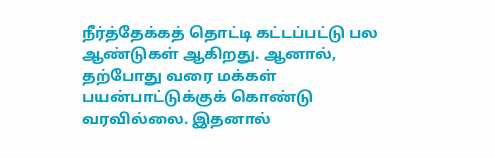நீர்த்தேக்கத் தொட்டி கட்டப்பட்டு பல ஆண்டுகள் ஆகிறது. ஆனால், தற்போது வரை மக்கள் பயன்பாட்டுக்குக் கொண்டு வரவில்லை. இதனால்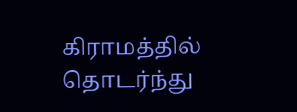கிராமத்தில் தொடர்ந்து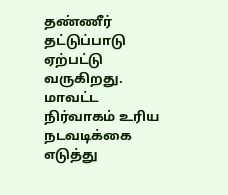தண்ணீர் தட்டுப்பாடு ஏற்பட்டு வருகிறது. மாவட்ட நிர்வாகம் உரிய நடவடிக்கை எடுத்து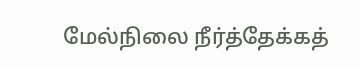மேல்நிலை நீர்த்தேக்கத்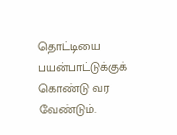தொட்டியை பயன்பாட்டுக்குக் கொண்டு வர வேண்டும்.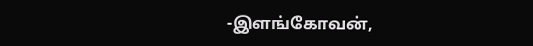-இளங்கோவன்,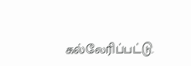கல்லேரிப்பட்டு.